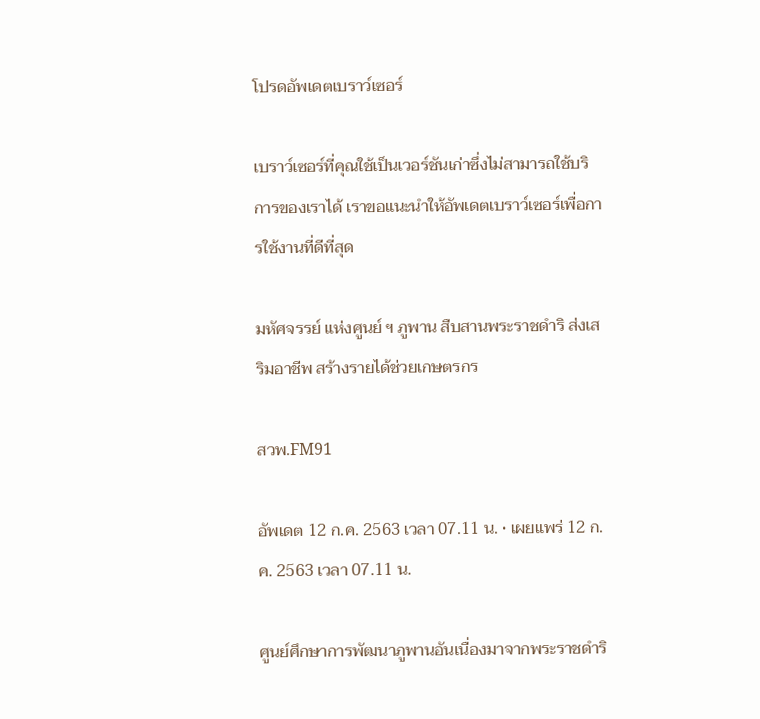โปรดอัพเดตเบราว์เซอร์

เบราว์เซอร์ที่คุณใช้เป็นเวอร์ชันเก่าซึ่งไม่สามารถใช้บริการของเราได้ เราขอแนะนำให้อัพเดตเบราว์เซอร์เพื่อการใช้งานที่ดีที่สุด

มหัศจรรย์ แห่งศูนย์ ฯ ภูพาน สืบสานพระราชดำริ ส่งเสริมอาชีพ สร้างรายได้ช่วยเกษตรกร

สวพ.FM91

อัพเดต 12 ก.ค. 2563 เวลา 07.11 น. • เผยแพร่ 12 ก.ค. 2563 เวลา 07.11 น.

ศูนย์ศึกษาการพัฒนาภูพานอันเนื่องมาจากพระราชดำริ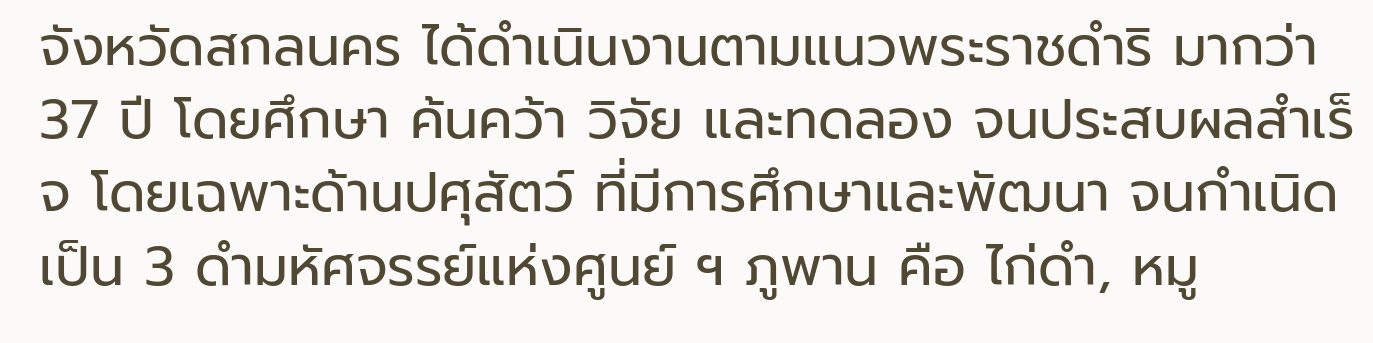จังหวัดสกลนคร ได้ดำเนินงานตามแนวพระราชดำริ มากว่า 37 ปี โดยศึกษา ค้นคว้า วิจัย และทดลอง จนประสบผลสำเร็จ โดยเฉพาะด้านปศุสัตว์ ที่มีการศึกษาและพัฒนา จนกำเนิดเป็น 3 ดำมหัศจรรย์แห่งศูนย์ ฯ ภูพาน คือ ไก่ดำ, หมู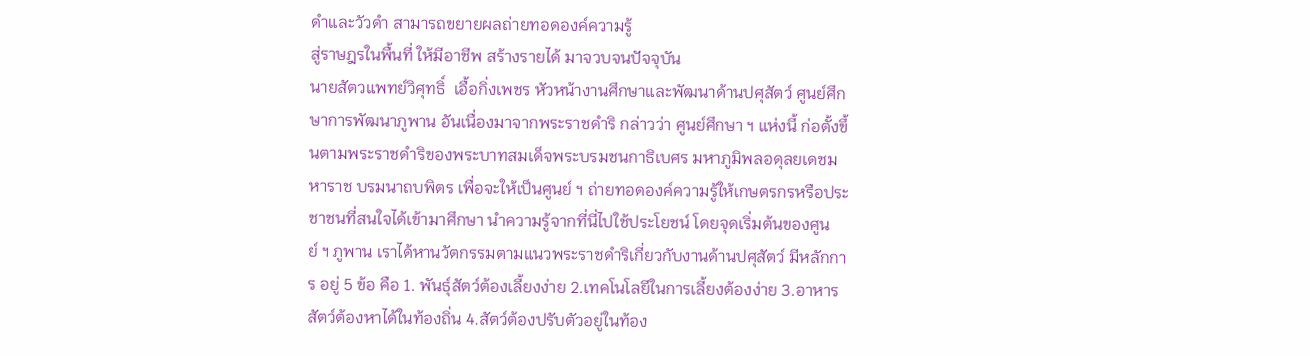ดำและวัวดำ สามารถขยายผลถ่ายทอดองค์ความรู้
สู่ราษฎรในพื้นที่ ให้มีอาชีพ สร้างรายได้ มาจวบจนปัจจุบัน
นายสัตวแพทย์วิศุทธิ์  เอื้อกิ่งเพชร หัวหน้างานศึกษาและพัฒนาด้านปศุสัตว์ ศูนย์ศึกษาการพัฒนาภูพาน อันเนื่องมาจากพระราชดำริ กล่าวว่า ศูนย์ศึกษา ฯ แห่งนี้ ก่อตั้งขึ้นตามพระราชดำริของพระบาทสมเด็จพระบรมชนกาธิเบศร มหาภูมิพลอดุลยเดชมหาราช บรมนาถบพิตร เพื่อจะให้เป็นศูนย์ ฯ ถ่ายทอดองค์ความรู้ให้เกษตรกรหรือประชาชนที่สนใจได้เข้ามาศึกษา นำความรู้จากที่นี่ไปใช้ประโยชน์ โดยจุดเริ่มต้นของศูนย์ ฯ ภูพาน เราได้หานวัตกรรมตามแนวพระราชดำริเกี่ยวกับงานด้านปศุสัตว์ มีหลักการ อยู่ 5 ข้อ คือ 1. พันธุ์สัตว์ต้องเลี้ยงง่าย 2.เทคโนโลยีในการเลี้ยงต้องง่าย 3.อาหารสัตว์ต้องหาได้ในท้องถิ่น 4.สัตว์ต้องปรับตัวอยู่ในท้อง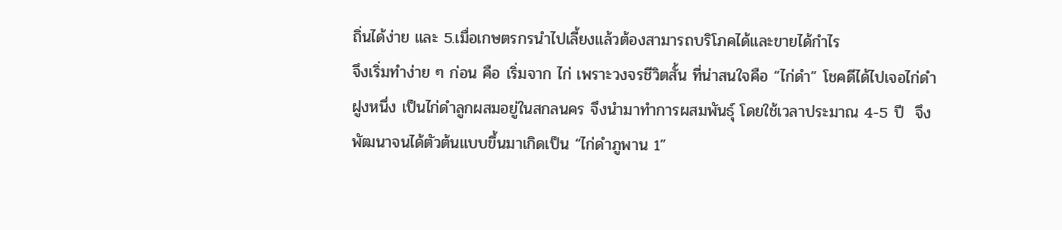ถิ่นได้ง่าย และ 5.เมื่อเกษตรกรนำไปเลี้ยงแล้วต้องสามารถบริโภคได้และขายได้กำไร
จึงเริ่มทำง่าย ๆ ก่อน คือ เริ่มจาก ไก่ เพราะวงจรชีวิตสั้น ที่น่าสนใจคือ “ไก่ดำ” โชคดีได้ไปเจอไก่ดำฝูงหนึ่ง เป็นไก่ดำลูกผสมอยู่ในสกลนคร จึงนำมาทำการผสมพันธุ์ โดยใช้เวลาประมาณ 4-5 ปี  จึงพัฒนาจนได้ตัวต้นแบบขึ้นมาเกิดเป็น “ไก่ดำภูพาน 1”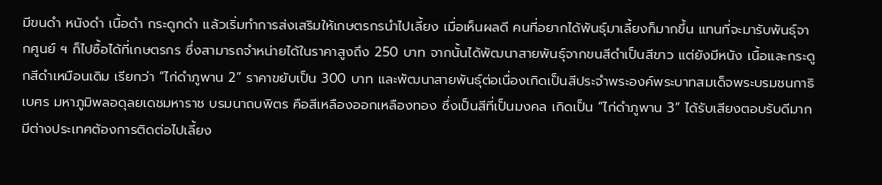มีขนดำ หนังดำ เนื้อดำ กระดูกดำ แล้วเริ่มทำการส่งเสริมให้เกษตรกรนำไปเลี้ยง เมื่อเห็นผลดี คนที่อยากได้พันธุ์มาเลี้ยงก็มากขึ้น แทนที่จะมารับพันธุ์จากศูนย์ ฯ ก็ไปซื้อได้ที่เกษตรกร ซึ่งสามารถจำหน่ายได้ในราคาสูงถึง 250 บาท จากนั้นได้พัฒนาสายพันธุ์จากขนสีดำเป็นสีขาว แต่ยังมีหนัง เนื้อและกระดูกสีดำเหมือนเดิม เรียกว่า “ไก่ดำภูพาน 2” ราคาขยับเป็น 300 บาท และพัฒนาสายพันธุ์ต่อเนื่องเกิดเป็นสีประจำพระองค์พระบาทสมเด็จพระบรมชนกาธิเบศร มหาภูมิพลอดุลยเดชมหาราช บรมนาถบพิตร คือสีเหลืองออกเหลืองทอง ซึ่งเป็นสีที่เป็นมงคล เกิดเป็น “ไก่ดำภูพาน 3” ได้รับเสียงตอบรับดีมาก มีต่างประเทศต้องการติดต่อไปเลี้ยง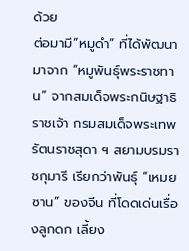ด้วย
ต่อมามี“หมูดำ” ที่ได้พัฒนามาจาก “หมูพันธุ์พระราชทาน” จากสมเด็จพระกนิษฐาธิราชเจ้า กรมสมเด็จพระเทพรัตนราชสุดา ฯ สยามบรมราชกุมารี เรียกว่าพันธุ์ “เหมยซาน” ของจีน ที่โดดเด่นเรื่องลูกดก เลี้ยง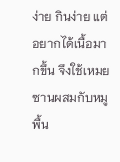ง่าย กินง่าย แต่อยากได้เนื้อมากขึ้น จึงใช้เหมยซานผสมกับหมูพื้น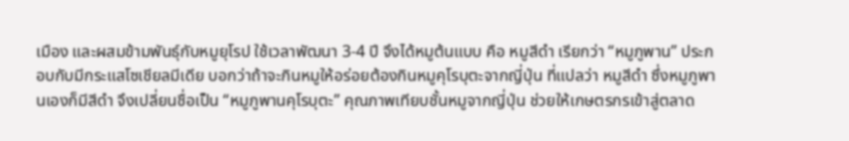เมือง และผสมข้ามพันธุ์กับหมูยุโรป ใช้เวลาพัฒนา 3-4 ปี จึงได้หมูต้นแบบ คือ หมูสีดำ เรียกว่า “หมูภูพาน” ประกอบกับมีกระแสโซเชียลมีเดีย บอกว่าถ้าจะกินหมูให้อร่อยต้องกินหมูคุโรบุตะจากญี่ปุ่น ที่แปลว่า หมูสีดำ ซึ่งหมูภูพานเองก็มีสีดำ จึงเปลี่ยนชื่อเป็น “หมูภูพานคุโรบุตะ” คุณภาพเทียบชั้นหมูจากญี่ปุ่น ช่วยให้เกษตรกรเข้าสู่ตลาด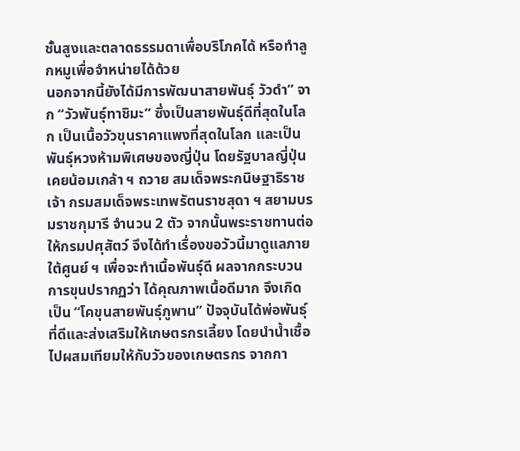ชั้นสูงและตลาดธรรมดาเพื่อบริโภคได้ หรือทำลูกหมูเพื่อจำหน่ายได้ด้วย
นอกจากนี้ยังได้มีการพัฒนาสายพันธุ์ วัวดำ” จาก “วัวพันธุ์ทาชิมะ” ซึ่งเป็นสายพันธุ์ดีที่สุดในโลก เป็นเนื้อวัวขุนราคาแพงที่สุดในโลก และเป็นพันธุ์หวงห้ามพิเศษของญี่ปุ่น โดยรัฐบาลญี่ปุ่นเคยน้อมเกล้า ฯ ถวาย สมเด็จพระกนิษฐาธิราชเจ้า กรมสมเด็จพระเทพรัตนราชสุดา ฯ สยามบรมราชกุมารี จำนวน 2 ตัว จากนั้นพระราชทานต่อให้กรมปศุสัตว์ จึงได้ทำเรื่องขอวัวนี้มาดูแลภายใต้ศูนย์ ฯ เพื่อจะทำเนื้อพันธุ์ดี ผลจากกระบวนการขุนปรากฏว่า ได้คุณภาพเนื้อดีมาก จึงเกิดเป็น “โคขุนสายพันธุ์ภูพาน” ปัจจุบันได้พ่อพันธุ์ที่ดีและส่งเสริมให้เกษตรกรเลี้ยง โดยนำน้ำเชื้อไปผสมเทียมให้กับวัวของเกษตรกร จากกา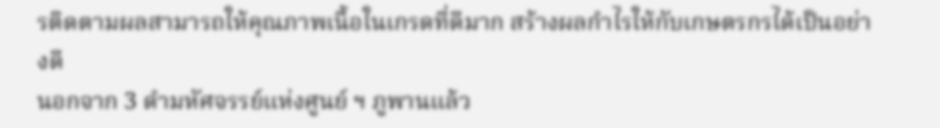รติดตามผลสามารถให้คุณภาพเนื้อในเกรดที่ดีมาก สร้างผลกำไรให้กับเกษตรกรได้เป็นอย่างดี
นอกจาก 3 ดำมหัศจรรย์แห่งศูนย์ ฯ ภูพานแล้ว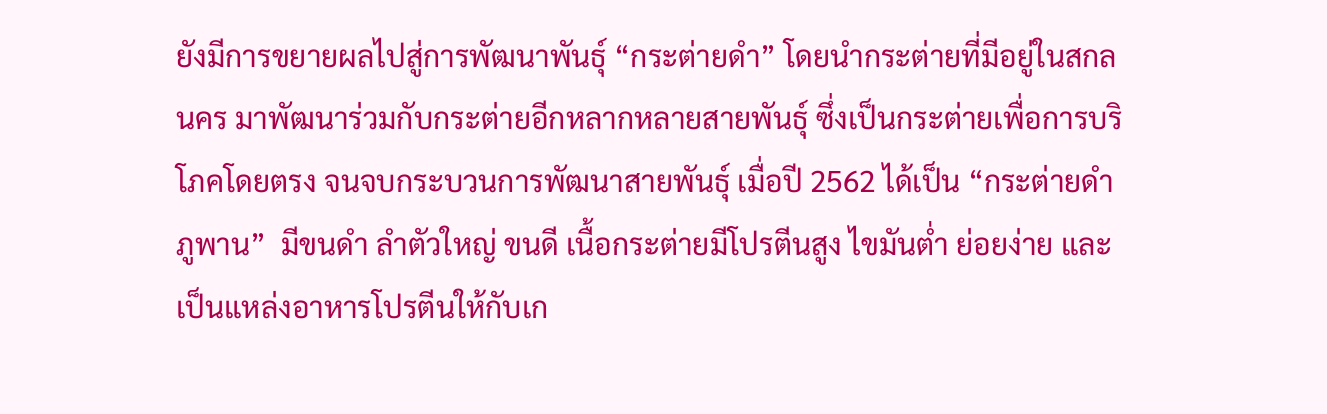ยังมีการขยายผลไปสู่การพัฒนาพันธุ์ “กระต่ายดำ” โดยนำกระต่ายที่มีอยู่ในสกลนคร มาพัฒนาร่วมกับกระต่ายอีกหลากหลายสายพันธุ์ ซึ่งเป็นกระต่ายเพื่อการบริโภคโดยตรง จนจบกระบวนการพัฒนาสายพันธุ์ เมื่อปี 2562 ได้เป็น “กระต่ายดำภูพาน”  มีขนดำ ลำตัวใหญ่ ขนดี เนื้อกระต่ายมีโปรตีนสูง ไขมันต่ำ ย่อยง่าย และเป็นแหล่งอาหารโปรตีนให้กับเก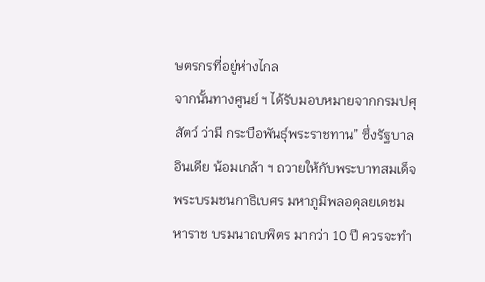ษตรกรที่อยู่ห่างไกล
จากนั้นทางศูนย์ ฯ ได้รับมอบหมายจากกรมปศุสัตว์ ว่ามี กระบือพันธุ์พระราชทาน” ซึ่งรัฐบาลอินเดีย น้อมเกล้า ฯ ถวายให้กับพระบาทสมเด็จพระบรมชนกาธิเบศร มหาภูมิพลอดุลยเดชมหาราช บรมนาถบพิตร มากว่า 10 ปี ควรจะทำ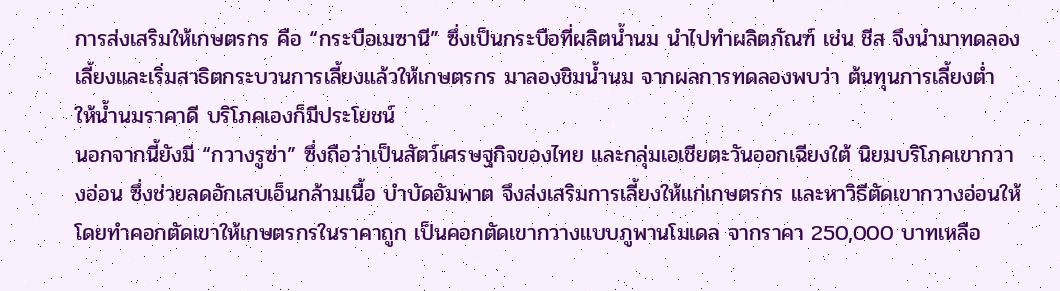การส่งเสริมให้เกษตรกร คือ “กระบือเมซานี” ซึ่งเป็นกระบือที่ผลิตน้ำนม นำไปทำผลิตภัณฑ์ เช่น ชีส จึงนำมาทดลองเลี้ยงและเริ่มสาธิตกระบวนการเลี้ยงแล้วให้เกษตรกร มาลองชิมน้ำนม จากผลการทดลองพบว่า ต้นทุนการเลี้ยงต่ำ ให้น้ำนมราคาดี บริโภคเองก็มีประโยชน์
นอกจากนี้ยังมี “กวางรูซ่า” ซึ่งถือว่าเป็นสัตว์เศรษฐกิจของไทย และกลุ่มเอเชียตะวันออกเฉียงใต้ นิยมบริโภคเขากวางอ่อน ซึ่งช่วยลดอักเสบเอ็นกล้ามเนื้อ บำบัดอัมพาต จึงส่งเสริมการเลี้ยงให้แก่เกษตรกร และหาวิธีตัดเขากวางอ่อนให้ โดยทำคอกตัดเขาให้เกษตรกรในราคาถูก เป็นคอกตัดเขากวางแบบภูพานโมเดล จากราคา 250,000 บาทเหลือ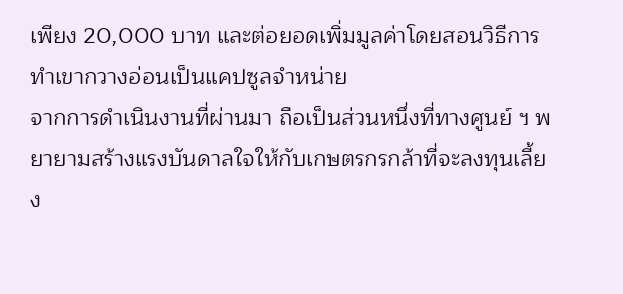เพียง 20,000 บาท และต่อยอดเพิ่มมูลค่าโดยสอนวิธีการทำเขากวางอ่อนเป็นแคปซูลจำหน่าย
จากการดำเนินงานที่ผ่านมา ถือเป็นส่วนหนึ่งที่ทางศูนย์ ฯ พยายามสร้างแรงบันดาลใจให้กับเกษตรกรกล้าที่จะลงทุนเลี้ยง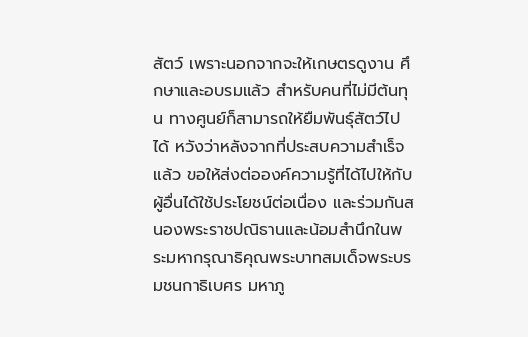สัตว์ เพราะนอกจากจะให้เกษตรดูงาน ศึกษาและอบรมแล้ว สำหรับคนที่ไม่มีต้นทุน ทางศูนย์ก็สามารถให้ยืมพันธุ์สัตว์ไปได้ หวังว่าหลังจากที่ประสบความสำเร็จแล้ว ขอให้ส่งต่อองค์ความรู้ที่ได้ไปให้กับผู้อื่นได้ใช้ประโยชน์ต่อเนื่อง และร่วมกันสนองพระราชปณิธานและน้อมสำนึกในพระมหากรุณาธิคุณพระบาทสมเด็จพระบรมชนกาธิเบศร มหาภู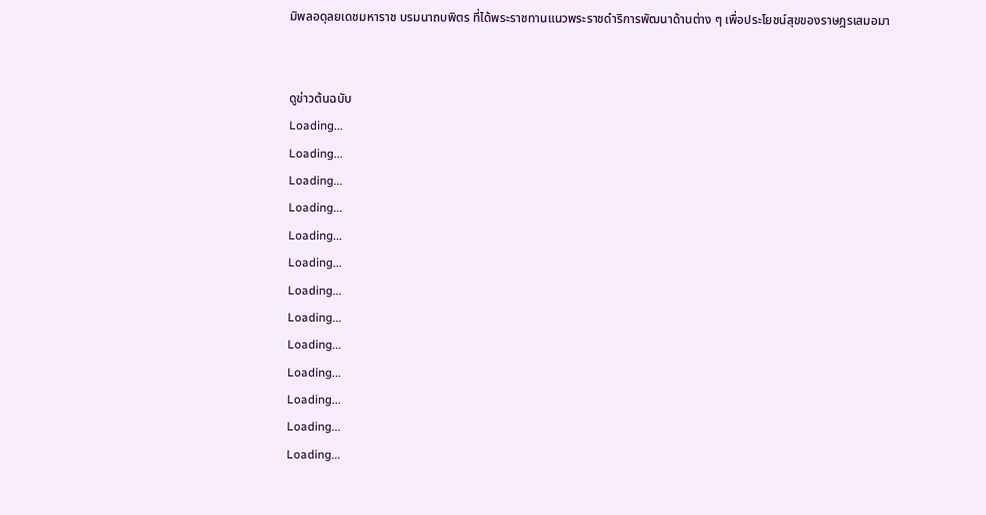มิพลอดุลยเดชมหาราช บรมนาถบพิตร ที่ได้พระราชทานแนวพระราชดำริการพัฒนาด้านต่าง ๆ เพื่อประโยชน์สุขของราษฎรเสมอมา


ดูข่าวต้นฉบับ
Loading...
Loading...
Loading...
Loading...
Loading...
Loading...
Loading...
Loading...
Loading...
Loading...
Loading...
Loading...
Loading...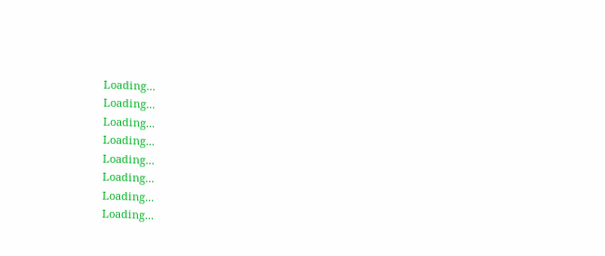Loading...
Loading...
Loading...
Loading...
Loading...
Loading...
Loading...
Loading...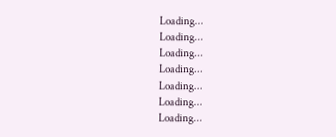Loading...
Loading...
Loading...
Loading...
Loading...
Loading...
Loading...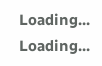Loading...
Loading...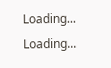Loading...
Loading...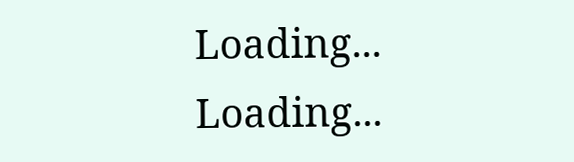Loading...
Loading...